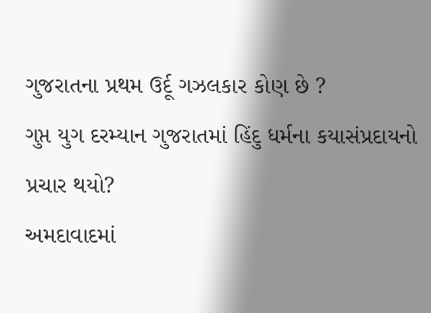ગુજરાતના પ્રથમ ઉર્દૂ ગઝલકાર કોણ છે ?
ગુપ્ત યુગ દરમ્યાન ગુજરાતમાં હિંદુ ધર્મના કયાસંપ્રદાયનો પ્રચાર થયો?
અમદાવાદમાં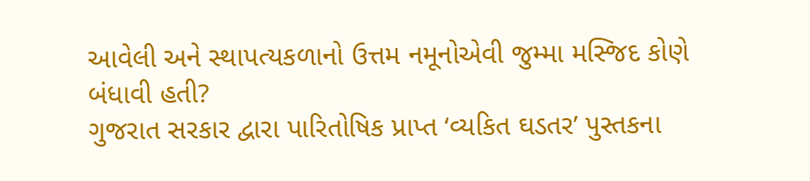આવેલી અને સ્થાપત્યકળાનો ઉત્તમ નમૂનોએવી જુમ્મા મસ્જિદ કોણે બંધાવી હતી?
ગુજરાત સરકાર દ્વારા પારિતોષિક પ્રાપ્ત ‘વ્યકિત ઘડતર’ પુસ્તકના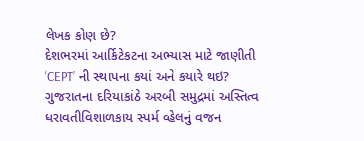લેખક કોણ છે?
દેશભરમાં આર્કિટેકટના અભ્યાસ માટે જાણીતી ‘CEPT’ ની સ્થાપના કયાં અને કયારે થઇ?
ગુજરાતના દરિયાકાંઠે અરબી સમુદ્રમાં અસ્તિત્વ ધરાવતીવિશાળકાય સ્પર્મ વ્હેલનું વજન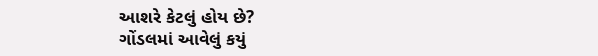આશરે કેટલું હોય છે?
ગોંડલમાં આવેલું કયું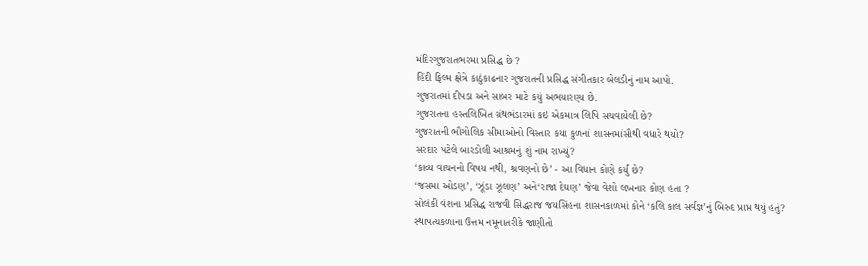મંદિરગુજરાતભરમા પ્રસિદ્ધ છે ?
હિંદી ફિલ્મ ક્ષેત્રે કાઠુંકાઢનાર ગુજરાતની પ્રસિદ્ધ સંગીતકાર બેલડીનું નામ આપો.
ગુજરાતમાં દીપડા અને સાબર માટે કયું અભયારણ્ય છે.
ગુજરાતના હસ્તલિખિત ગ્રંથભંડારમાં કઇ એકમાત્ર લિપિ સચવાયેલી છે?
ગુજરાતની ભૌગોલિક સીમાઓનો વિસ્તાર કયા કુળનાં શાસનમાંસૌથી વધારે થયો?
સરદાર પટેલે બારડોલી આશ્રમનું શું નામ રાખ્યું?
‘કાવ્ય વાચનનો વિષય નથી, શ્રવણનો છે’ - આ વિધાન કોણે કર્યું છે?
‘જસમા ઓડણ’, ‘ઝૂંડા ઝૂલણ’ અને‘રાજા દેઘણ’ જેવા વેશો લખનાર કોણ હતા ?
સોલંકી વંશના પ્રસિદ્ધ રાજવી સિદ્ધરાજ જયસિંહના શાસનકાળમાં કોને ‘કલિ કાલ સર્વજ્ઞ’નું બિરુદ પ્રાપ્ત થયું હતું?
સ્થાપત્યકળાના ઉત્તમ નમૂનાતરીકે જાણીતો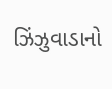ઝિંઝુવાડાનો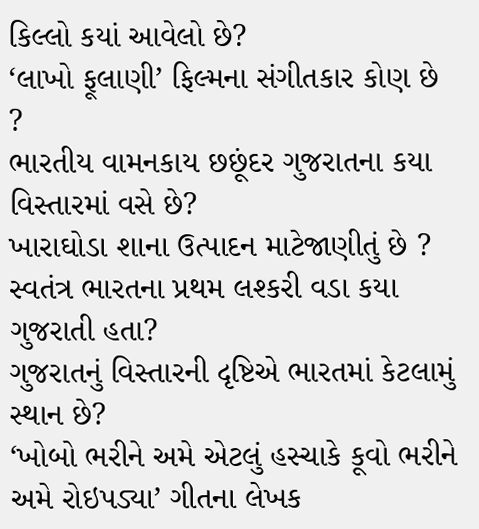કિલ્લો કયાં આવેલો છે?
‘લાખો ફૂલાણી’ ફિલ્મના સંગીતકાર કોણ છે ?
ભારતીય વામનકાય છછૂંદર ગુજરાતના કયા વિસ્તારમાં વસે છે?
ખારાઘોડા શાના ઉત્પાદન માટેજાણીતું છે ?
સ્વતંત્ર ભારતના પ્રથમ લશ્કરી વડા કયા ગુજરાતી હતા?
ગુજરાતનું વિસ્તારની દૃષ્ટિએ ભારતમાં કેટલામું સ્થાન છે?
‘ખોબો ભરીને અમે એટલું હસ્ચાકે કૂવો ભરીને અમે રોઇપડ્યા’ ગીતના લેખક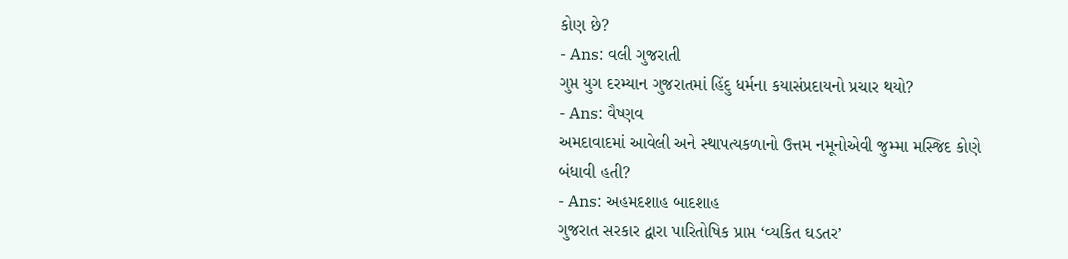કોણ છે?
- Ans: વલી ગુજરાતી
ગુપ્ત યુગ દરમ્યાન ગુજરાતમાં હિંદુ ધર્મના કયાસંપ્રદાયનો પ્રચાર થયો?
- Ans: વૈષ્ણવ
અમદાવાદમાં આવેલી અને સ્થાપત્યકળાનો ઉત્તમ નમૂનોએવી જુમ્મા મસ્જિદ કોણે બંધાવી હતી?
- Ans: અહમદશાહ બાદશાહ
ગુજરાત સરકાર દ્વારા પારિતોષિક પ્રાપ્ત ‘વ્યકિત ઘડતર’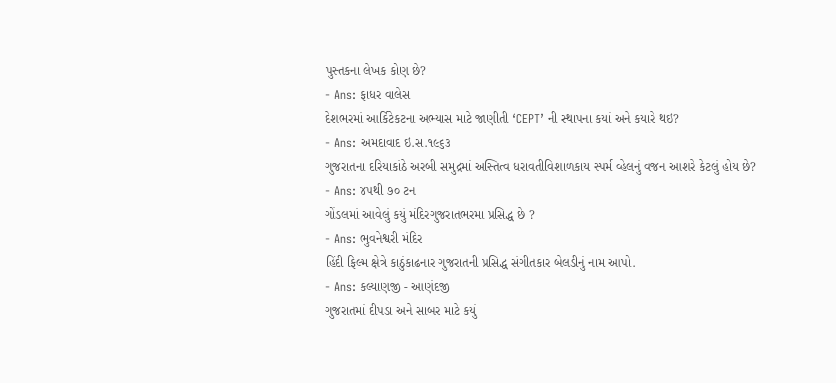પુસ્તકના લેખક કોણ છે?
- Ans: ફાધર વાલેસ
દેશભરમાં આર્કિટેકટના અભ્યાસ માટે જાણીતી ‘CEPT’ ની સ્થાપના કયાં અને કયારે થઇ?
- Ans: અમદાવાદ ઇ.સ.૧૯૬૩
ગુજરાતના દરિયાકાંઠે અરબી સમુદ્રમાં અસ્તિત્વ ધરાવતીવિશાળકાય સ્પર્મ વ્હેલનું વજન આશરે કેટલું હોય છે?
- Ans: ૪૫થી ૭૦ ટન
ગોંડલમાં આવેલું કયું મંદિરગુજરાતભરમા પ્રસિદ્ધ છે ?
- Ans: ભુવનેશ્વરી મંદિર
હિંદી ફિલ્મ ક્ષેત્રે કાઠુંકાઢનાર ગુજરાતની પ્રસિદ્ધ સંગીતકાર બેલડીનું નામ આપો.
- Ans: કલ્યાણજી - આણંદજી
ગુજરાતમાં દીપડા અને સાબર માટે કયું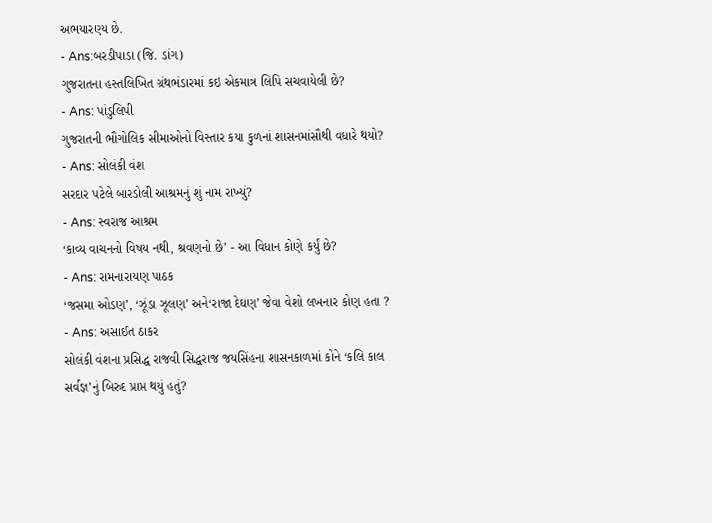અભયારણ્ય છે.
- Ans:બરડીપાડા (જિ. ડાંગ)
ગુજરાતના હસ્તલિખિત ગ્રંથભંડારમાં કઇ એકમાત્ર લિપિ સચવાયેલી છે?
- Ans: પાંડુલિપી
ગુજરાતની ભૌગોલિક સીમાઓનો વિસ્તાર કયા કુળનાં શાસનમાંસૌથી વધારે થયો?
- Ans: સોલંકી વંશ
સરદાર પટેલે બારડોલી આશ્રમનું શું નામ રાખ્યું?
- Ans: સ્વરાજ આશ્રમ
‘કાવ્ય વાચનનો વિષય નથી, શ્રવણનો છે’ - આ વિધાન કોણે કર્યું છે?
- Ans: રામનારાયણ પાઠક
‘જસમા ઓડણ’, ‘ઝૂંડા ઝૂલણ’ અને‘રાજા દેઘણ’ જેવા વેશો લખનાર કોણ હતા ?
- Ans: અસાઈત ઠાકર
સોલંકી વંશના પ્રસિદ્ધ રાજવી સિદ્ધરાજ જયસિંહના શાસનકાળમાં કોને ‘કલિ કાલ સર્વજ્ઞ’નું બિરુદ પ્રાપ્ત થયું હતું?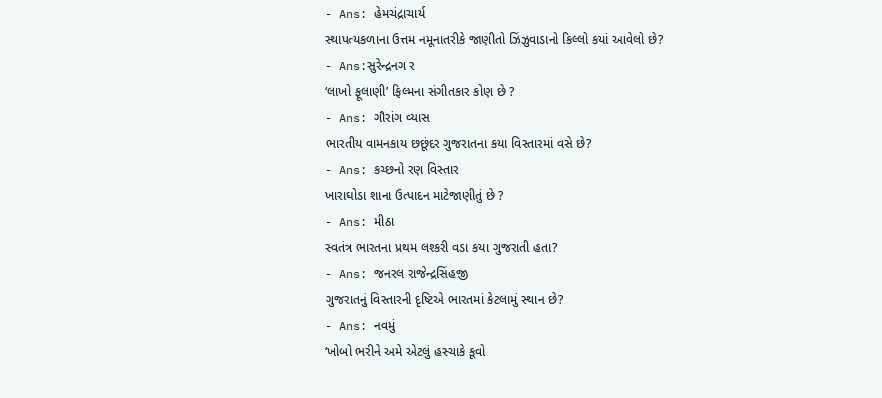- Ans: હેમચંદ્રાચાર્ય
સ્થાપત્યકળાના ઉત્તમ નમૂનાતરીકે જાણીતો ઝિંઝુવાડાનો કિલ્લો કયાં આવેલો છે?
- Ans:સુરેન્દ્રનગ ર
‘લાખો ફૂલાણી’ ફિલ્મના સંગીતકાર કોણ છે ?
- Ans: ગૌરાંગ વ્યાસ
ભારતીય વામનકાય છછૂંદર ગુજરાતના કયા વિસ્તારમાં વસે છે?
- Ans: કચ્છનો રણ વિસ્તાર
ખારાઘોડા શાના ઉત્પાદન માટેજાણીતું છે ?
- Ans: મીઠા
સ્વતંત્ર ભારતના પ્રથમ લશ્કરી વડા કયા ગુજરાતી હતા?
- Ans: જનરલ રાજેન્દ્રસિંહજી
ગુજરાતનું વિસ્તારની દૃષ્ટિએ ભારતમાં કેટલામું સ્થાન છે?
- Ans: નવમું
‘ખોબો ભરીને અમે એટલું હસ્ચાકે કૂવો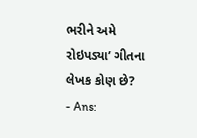ભરીને અમે રોઇપડ્યા’ ગીતના લેખક કોણ છે?
- Ans: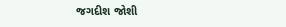જગદીશ જોશી